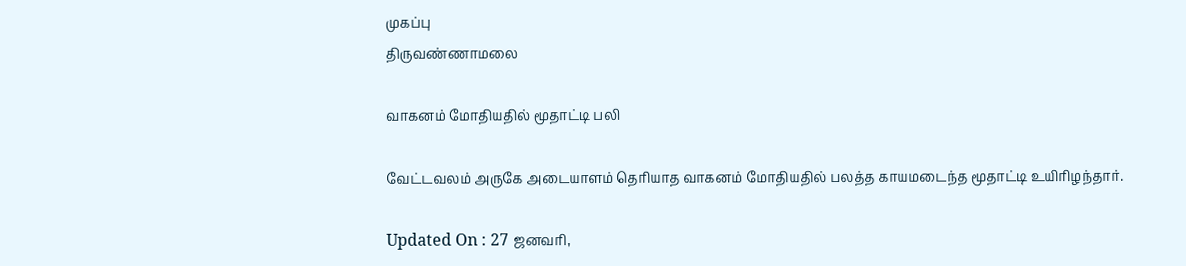முகப்பு
திருவண்ணாமலை

வாகனம் மோதியதில் மூதாட்டி பலி

வேட்டவலம் அருகே அடையாளம் தெரியாத வாகனம் மோதியதில் பலத்த காயமடைந்த மூதாட்டி உயிரிழந்தார்.

Updated On : 27 ஜனவரி,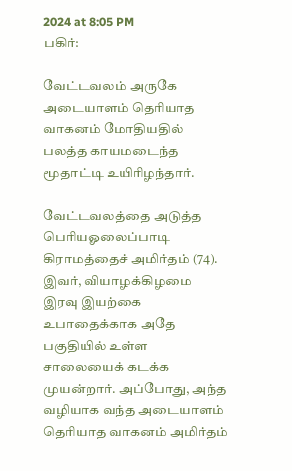2024 at 8:05 PM
பகிர்:

வேட்டவலம் அருகே அடையாளம் தெரியாத வாகனம் மோதியதில் பலத்த காயமடைந்த மூதாட்டி உயிரிழந்தார்.

வேட்டவலத்தை அடுத்த பெரியஓலைப்பாடி கிராமத்தைச் அமிர்தம் (74). இவர், வியாழக்கிழமை இரவு இயற்கை உபாதைக்காக அதே பகுதியில் உள்ள சாலையைக் கடக்க முயன்றார். அப்போது, அந்த வழியாக வந்த அடையாளம் தெரியாத வாகனம் அமிர்தம்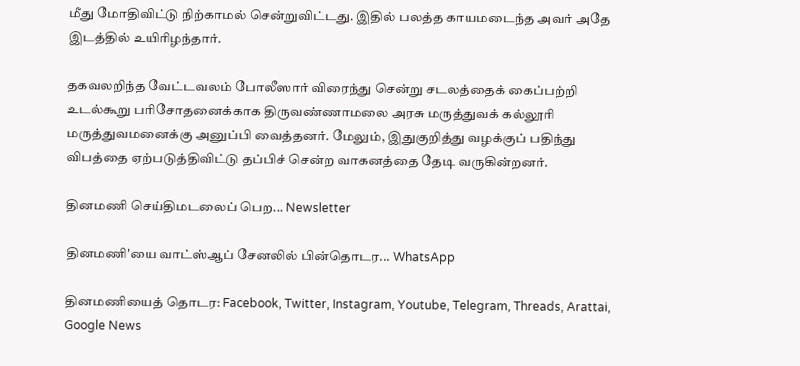மீது மோதிவிட்டு நிற்காமல் சென்றுவிட்டது. இதில் பலத்த காயமடைந்த அவர் அதே இடத்தில் உயிரிழந்தார்.

தகவலறிந்த வேட்டவலம் போலீஸார் விரைந்து சென்று சடலத்தைக் கைப்பற்றி உடல்கூறு பரிசோதனைக்காக திருவண்ணாமலை அரசு மருத்துவக் கல்லூரி மருத்துவமனைக்கு அனுப்பி வைத்தனர். மேலும், இதுகுறித்து வழக்குப் பதிந்து விபத்தை ஏற்படுத்திவிட்டு தப்பிச் சென்ற வாகனத்தை தேடி வருகின்றனர்.

தினமணி செய்திமடலைப் பெற... Newsletter

தினமணி'யை வாட்ஸ்ஆப் சேனலில் பின்தொடர... WhatsApp

தினமணியைத் தொடர: Facebook, Twitter, Instagram, Youtube, Telegram, Threads, Arattai, Google News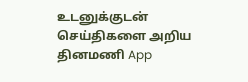உடனுக்குடன் செய்திகளை அறிய தினமணி App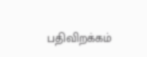பதிவிறக்கம்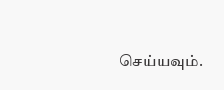செய்யவும்.